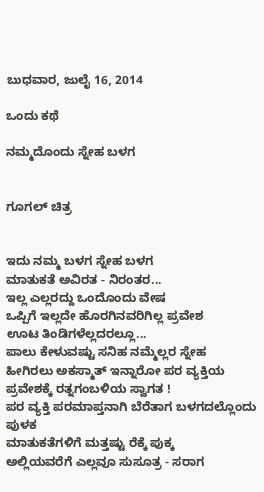ಬುಧವಾರ, ಜುಲೈ 16, 2014

ಒಂದು ಕಥೆ

ನಮ್ಮದೊಂದು ಸ್ನೇಹ ಬಳಗ


ಗೂಗಲ್ ಚಿತ್ರ


ಇದು ನಮ್ಮ ಬಳಗ ಸ್ನೇಹ ಬಳಗ
ಮಾತುಕತೆ ಅವಿರತ - ನಿರಂತರ...
ಇಲ್ಲ ಎಲ್ಲರದ್ದು ಒಂದೊಂದು ವೇಷ
ಒಪ್ಪಿಗೆ ಇಲ್ಲದೇ ಹೊರಗಿನವರಿಗಿಲ್ಲ ಪ್ರವೇಶ
ಊಟ ತಿಂಡಿಗಳೆಲ್ಲದರಲ್ಲೂ...
ಪಾಲು ಕೇಳುವಷ್ಟು ಸನಿಹ ನಮ್ಮೆಲ್ಲರ ಸ್ನೇಹ
ಹೀಗಿರಲು ಅಕಸ್ಮಾತ್ ಇನ್ನಾರೋ ಪರ ವ್ಯಕ್ತಿಯ
ಪ್ರವೇಶಕ್ಕೆ ರತ್ನಗಂಬಳಿಯ ಸ್ವಾಗತ !
ಪರ ವ್ಯಕ್ತಿ ಪರಮಾಪ್ತನಾಗಿ ಬೆರೆತಾಗ ಬಳಗದಲ್ಲೊಂದು ಪುಳಕ
ಮಾತುಕತೆಗಳಿಗೆ ಮತ್ತಷ್ಟು ರೆಕ್ಕೆ ಪುಕ್ಕ
ಅಲ್ಲಿಯವರೆಗೆ ಎಲ್ಲವೂ ಸುಸೂತ್ರ - ಸರಾಗ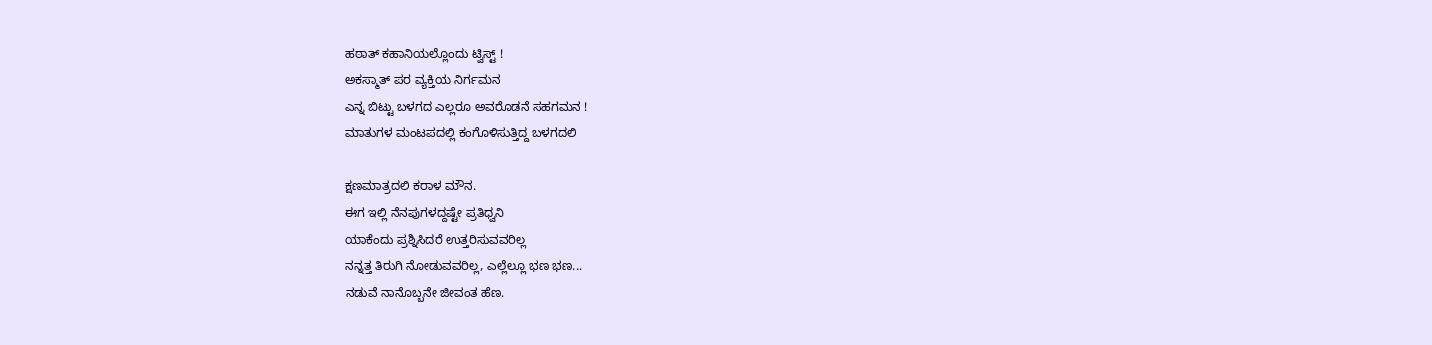ಹಠಾತ್ ಕಹಾನಿಯಲ್ಲೊಂದು ಟ್ವಿಸ್ಟ್ !
ಅಕಸ್ಮಾತ್ ಪರ ವ್ಯಕ್ತಿಯ ನಿರ್ಗಮನ
ಎನ್ನ ಬಿಟ್ಟು ಬಳಗದ ಎಲ್ಲರೂ ಅವರೊಡನೆ ಸಹಗಮನ !
ಮಾತುಗಳ ಮಂಟಪದಲ್ಲಿ ಕಂಗೊಳಿಸುತ್ತಿದ್ದ ಬಳಗದಲಿ

ಕ್ಷಣಮಾತ್ರದಲಿ ಕರಾಳ ಮೌನ.
ಈಗ ಇಲ್ಲಿ ನೆನಪುಗಳದ್ದಷ್ಟೇ ಪ್ರತಿಧ್ವನಿ
ಯಾಕೆಂದು ಪ್ರಶ್ನಿಸಿದರೆ ಉತ್ತರಿಸುವವರಿಲ್ಲ
ನನ್ನತ್ತ ತಿರುಗಿ ನೋಡುವವರಿಲ್ಲ, ಎಲ್ಲೆಲ್ಲೂ ಭಣ ಭಣ...
ನಡುವೆ ನಾನೊಬ್ಬನೇ ಜೀವಂತ ಹೆಣ.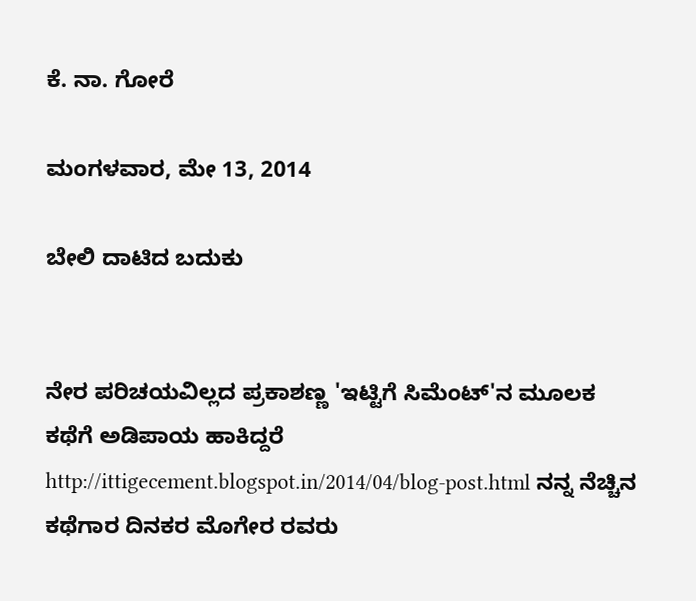ಕೆ. ನಾ. ಗೋರೆ

ಮಂಗಳವಾರ, ಮೇ 13, 2014

ಬೇಲಿ ದಾಟಿದ ಬದುಕು


ನೇರ ಪರಿಚಯವಿಲ್ಲದ ಪ್ರಕಾಶಣ್ಣ 'ಇಟ್ಟಿಗೆ ಸಿಮೆಂಟ್'ನ ಮೂಲಕ ಕಥೆಗೆ ಅಡಿಪಾಯ ಹಾಕಿದ್ದರೆ      http://ittigecement.blogspot.in/2014/04/blog-post.html ನನ್ನ ನೆಚ್ಚಿನ ಕಥೆಗಾರ ದಿನಕರ ಮೊಗೇರ ರವರು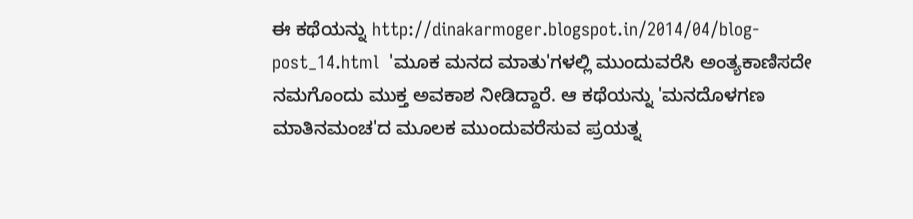ಈ ಕಥೆಯನ್ನು http://dinakarmoger.blogspot.in/2014/04/blog-post_14.html  'ಮೂಕ ಮನದ ಮಾತು'ಗಳಲ್ಲಿ ಮುಂದುವರೆಸಿ ಅಂತ್ಯಕಾಣಿಸದೇ ನಮಗೊಂದು ಮುಕ್ತ ಅವಕಾಶ ನೀಡಿದ್ದಾರೆ. ಆ ಕಥೆಯನ್ನು 'ಮನದೊಳಗಣ ಮಾತಿನಮಂಚ'ದ ಮೂಲಕ ಮುಂದುವರೆಸುವ ಪ್ರಯತ್ನ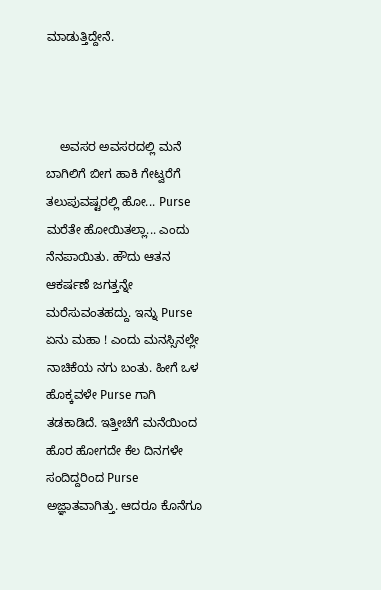ಮಾಡುತ್ತಿದ್ದೇನೆ.



    ಅವಸರ ಅವಸರದಲ್ಲಿ ಮನೆ ಬಾಗಿಲಿಗೆ ಬೀಗ ಹಾಕಿ ಗೇಟ್ವರೆಗೆ ತಲುಪುವಷ್ಟರಲ್ಲಿ ಹೋ... Purse ಮರೆತೇ ಹೋಯಿತಲ್ಲಾ... ಎಂದು ನೆನಪಾಯಿತು. ಹೌದು ಆತನ ಆಕರ್ಷಣೆ ಜಗತ್ತನ್ನೇ ಮರೆಸುವಂತಹದ್ದು. ಇನ್ನು Purse ಏನು ಮಹಾ ! ಎಂದು ಮನಸ್ಸಿನಲ್ಲೇ ನಾಚಿಕೆಯ ನಗು ಬಂತು. ಹೀಗೆ ಒಳ ಹೊಕ್ಕವಳೇ Purse ಗಾಗಿ ತಡಕಾಡಿದೆ. ಇತ್ತೀಚೆಗೆ ಮನೆಯಿಂದ ಹೊರ ಹೋಗದೇ ಕೆಲ ದಿನಗಳೇ ಸಂದಿದ್ದರಿಂದ Purse ಅಜ್ಞಾತವಾಗಿತ್ತು. ಆದರೂ ಕೊನೆಗೂ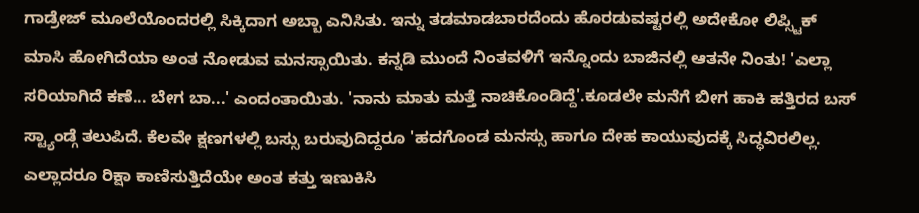ಗಾಡ್ರೇಜ್ ಮೂಲೆಯೊಂದರಲ್ಲಿ ಸಿಕ್ಕಿದಾಗ ಅಬ್ಬಾ ಎನಿಸಿತು. ಇನ್ನು ತಡಮಾಡಬಾರದೆಂದು ಹೊರಡುವಷ್ಟರಲ್ಲಿ ಅದೇಕೋ ಲಿಪ್ಸ್ಟಿಕ್ ಮಾಸಿ ಹೋಗಿದೆಯಾ ಅಂತ ನೋಡುವ ಮನಸ್ಸಾಯಿತು. ಕನ್ನಡಿ ಮುಂದೆ ನಿಂತವಳಿಗೆ ಇನ್ನೊಂದು ಬಾಜಿನಲ್ಲಿ ಆತನೇ ನಿಂತು! 'ಎಲ್ಲಾ ಸರಿಯಾಗಿದೆ ಕಣೆ... ಬೇಗ ಬಾ...' ಎಂದಂತಾಯಿತು. 'ನಾನು ಮಾತು ಮತ್ತೆ ನಾಚಿಕೊಂಡಿದ್ದೆ'.ಕೂಡಲೇ ಮನೆಗೆ ಬೀಗ ಹಾಕಿ ಹತ್ತಿರದ ಬಸ್ ಸ್ಟ್ಯಾಂಡ್ಗೆ ತಲುಪಿದೆ. ಕೆಲವೇ ಕ್ಷಣಗಳಲ್ಲಿ ಬಸ್ಸು ಬರುವುದಿದ್ದರೂ 'ಹದಗೊಂಡ ಮನಸ್ಸು ಹಾಗೂ ದೇಹ ಕಾಯುವುದಕ್ಕೆ ಸಿದ್ಧವಿರಲಿಲ್ಲ. ಎಲ್ಲಾದರೂ ರಿಕ್ಷಾ ಕಾಣಿಸುತ್ತಿದೆಯೇ ಅಂತ ಕತ್ತು ಇಣುಕಿಸಿ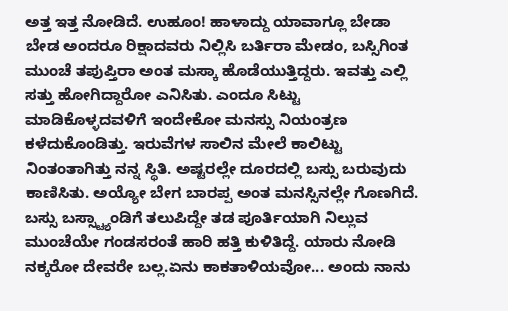ಅತ್ತ ಇತ್ತ ನೋಡಿದೆ. ಉಹೂಂ! ಹಾಳಾದ್ದು ಯಾವಾಗ್ಲೂ ಬೇಡಾ ಬೇಡ ಅಂದರೂ ರಿಕ್ಷಾದವರು ನಿಲ್ಲಿಸಿ ಬರ್ತಿರಾ ಮೇಡಂ, ಬಸ್ಸಿಗಿಂತ ಮುಂಚೆ ತಪುಪ್ತಿರಾ ಅಂತ ಮಸ್ಕಾ ಹೊಡೆಯುತ್ತಿದ್ದರು. ಇವತ್ತು ಎಲ್ಲಿ ಸತ್ತು ಹೋಗಿದ್ದಾರೋ ಎನಿಸಿತು. ಎಂದೂ ಸಿಟ್ಟು ಮಾಡಿಕೊಳ್ಳದವಳಿಗೆ ಇಂದೇಕೋ ಮನಸ್ಸು ನಿಯಂತ್ರಣ ಕಳೆದುಕೊಂಡಿತ್ತು. ಇರುವೆಗಳ ಸಾಲಿನ ಮೇಲೆ ಕಾಲಿಟ್ಟು ನಿಂತಂತಾಗಿತ್ತು ನನ್ನ ಸ್ಥಿತಿ. ಅಷ್ಟರಲ್ಲೇ ದೂರದಲ್ಲಿ ಬಸ್ಸು ಬರುವುದು ಕಾಣಿಸಿತು. ಅಯ್ಯೋ ಬೇಗ ಬಾರಪ್ಪ ಅಂತ ಮನಸ್ಸಿನಲ್ಲೇ ಗೊಣಗಿದೆ. ಬಸ್ಸು ಬಸ್ಸ್ಟ್ಯಾಂಡಿಗೆ ತಲುಪಿದ್ದೇ ತಡ ಪೂರ್ತಿಯಾಗಿ ನಿಲ್ಲುವ ಮುಂಚೆಯೇ ಗಂಡಸರಂತೆ ಹಾರಿ ಹತ್ತಿ ಕುಳಿತಿದ್ದೆ. ಯಾರು ನೋಡಿ ನಕ್ಕರೋ ದೇವರೇ ಬಲ್ಲ.ಏನು ಕಾಕತಾಳಿಯವೋ... ಅಂದು ನಾನು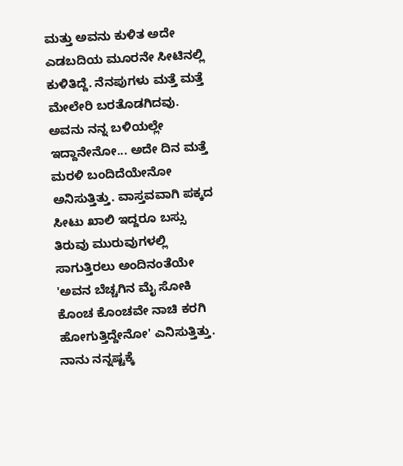ಮತ್ತು ಅವನು ಕುಳಿತ ಅದೇ ಎಡಬದಿಯ ಮೂರನೇ ಸೀಟಿನಲ್ಲಿ ಕುಳಿತಿದ್ದೆ. ನೆನಪುಗಳು ಮತ್ತೆ ಮತ್ತೆ ಮೇಲೇರಿ ಬರತೊಡಗಿದವು. ಅವನು ನನ್ನ ಬಳಿಯಲ್ಲೇ ಇದ್ದಾನೇನೋ... ಅದೇ ದಿನ ಮತ್ತೆ ಮರಳಿ ಬಂದಿದೆಯೇನೋ ಅನಿಸುತ್ತಿತ್ತು. ವಾಸ್ತವವಾಗಿ ಪಕ್ಕದ ಸೀಟು ಖಾಲಿ ಇದ್ದರೂ ಬಸ್ಸು ತಿರುವು ಮುರುವುಗಳಲ್ಲಿ ಸಾಗುತ್ತಿರಲು ಅಂದಿನಂತೆಯೇ 'ಅವನ ಬೆಚ್ಚಗಿನ ಮೈ ಸೋಕಿ ಕೊಂಚ ಕೊಂಚವೇ ನಾಚಿ ಕರಗಿ ಹೋಗುತ್ತಿದ್ದೇನೋ' ಎನಿಸುತ್ತಿತ್ತು. ನಾನು ನನ್ನಷ್ಟಕ್ಕೆ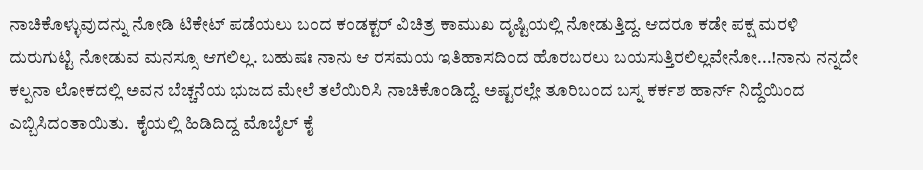ನಾಚಿಕೊಳ್ಳುವುದನ್ನು ನೋಡಿ ಟಿಕೇಟ್ ಪಡೆಯಲು ಬಂದ ಕಂಡಕ್ಟರ್ ವಿಚಿತ್ರ ಕಾಮುಖ ದೃಷ್ಟಿಯಲ್ಲಿ ನೋಡುತ್ತಿದ್ದ. ಆದರೂ ಕಡೇ ಪಕ್ಷ ಮರಳಿ ದುರುಗುಟ್ಟಿ ನೋಡುವ ಮನಸ್ಸೂ ಆಗಲಿಲ್ಲ. ಬಹುಷಃ ನಾನು ಆ ರಸಮಯ ಇತಿಹಾಸದಿಂದ ಹೊರಬರಲು ಬಯಸುತ್ತಿರಲಿಲ್ಲವೇನೋ...!ನಾನು ನನ್ನದೇ ಕಲ್ಪನಾ ಲೋಕದಲ್ಲಿ ಅವನ ಬೆಚ್ಚನೆಯ ಭುಜದ ಮೇಲೆ ತಲೆಯಿರಿಸಿ ನಾಚಿಕೊಂಡಿದ್ದೆ. ಅಷ್ಟರಲ್ಲೇ ತೂರಿಬಂದ ಬಸ್ನ ಕರ್ಕಶ ಹಾರ್ನ್ ನಿದ್ದೆಯಿಂದ ಎಬ್ಬಿಸಿದಂತಾಯಿತು.  ಕೈಯಲ್ಲಿ ಹಿಡಿದಿದ್ದ ಮೊಬೈಲ್ ಕೈ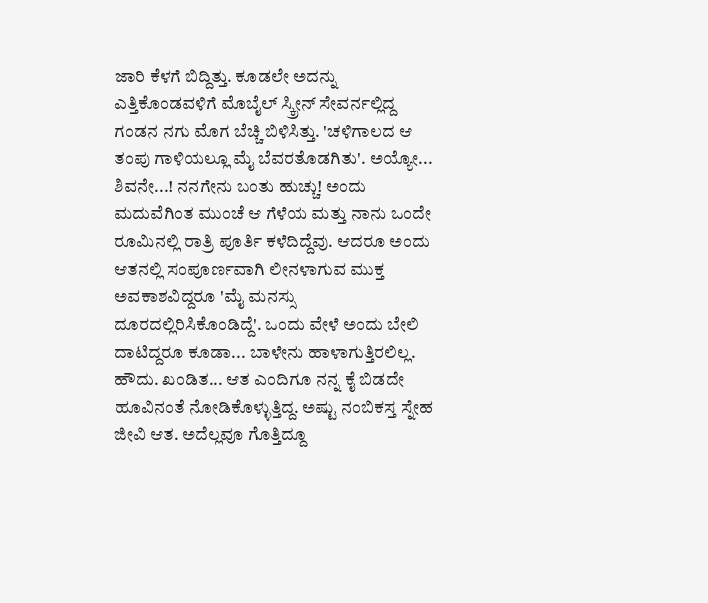ಜಾರಿ ಕೆಳಗೆ ಬಿದ್ದಿತ್ತು. ಕೂಡಲೇ ಅದನ್ನು ಎತ್ತಿಕೊಂಡವಳಿಗೆ ಮೊಬೈಲ್ ಸ್ಕ್ರೀನ್ ಸೇವರ್ನಲ್ಲಿದ್ದ ಗಂಡನ ನಗು ಮೊಗ ಬೆಚ್ಚಿ ಬಿಳಿಸಿತ್ತು. 'ಚಳಿಗಾಲದ ಆ ತಂಪು ಗಾಳಿಯಲ್ಲೂ ಮೈ ಬೆವರತೊಡಗಿತು'. ಅಯ್ಯೋ... ಶಿವನೇ...! ನನಗೇನು ಬಂತು ಹುಚ್ಚು! ಅಂದು ಮದುವೆಗಿಂತ ಮುಂಚೆ ಆ ಗೆಳೆಯ ಮತ್ತು ನಾನು ಒಂದೇ ರೂಮಿನಲ್ಲಿ ರಾತ್ರಿ ಪೂರ್ತಿ ಕಳೆದಿದ್ದೆವು. ಆದರೂ ಅಂದು ಆತನಲ್ಲಿ ಸಂಪೂರ್ಣವಾಗಿ ಲೀನಳಾಗುವ ಮುಕ್ತ ಅವಕಾಶವಿದ್ದರೂ 'ಮೈ ಮನಸ್ಸು ದೂರದಲ್ಲಿರಿಸಿಕೊಂಡಿದ್ದೆ'. ಒಂದು ವೇಳೆ ಅಂದು ಬೇಲಿ ದಾಟಿದ್ದರೂ ಕೂಡಾ... ಬಾಳೇನು ಹಾಳಾಗುತ್ತಿರಲಿಲ್ಲ. ಹೌದು. ಖಂಡಿತ... ಆತ ಎಂದಿಗೂ ನನ್ನ ಕೈ ಬಿಡದೇ ಹೂವಿನಂತೆ ನೋಡಿಕೊಳ್ಳುತ್ತಿದ್ದ. ಅಷ್ಟು ನಂಬಿಕಸ್ತ ಸ್ನೇಹ ಜೀವಿ ಆತ. ಅದೆಲ್ಲವೂ ಗೊತ್ತಿದ್ದೂ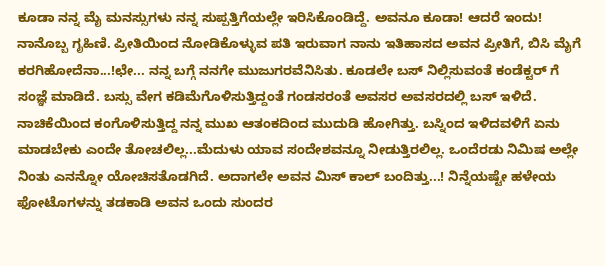ಕೂಡಾ ನನ್ನ ಮೈ ಮನಸ್ಸುಗಳು ನನ್ನ ಸುಪ್ಪತ್ತಿಗೆಯಲ್ಲೇ ಇರಿಸಿಕೊಂಡಿದ್ದೆ. ಅವನೂ ಕೂಡಾ! ಆದರೆ ಇಂದು! ನಾನೊಬ್ಬ ಗೃಹಿಣಿ. ಪ್ರೀತಿಯಿಂದ ನೋಡಿಕೊಳ್ಳುವ ಪತಿ ಇರುವಾಗ ನಾನು ಇತಿಹಾಸದ ಅವನ ಪ್ರೀತಿಗೆ, ಬಿಸಿ ಮೈಗೆ ಕರಗಿಹೋದೆನಾ...!ಛೇ... ನನ್ನ ಬಗ್ಗೆ ನನಗೇ ಮುಜುಗರವೆನಿಸಿತು. ಕೂಡಲೇ ಬಸ್ ನಿಲ್ಲಿಸುವಂತೆ ಕಂಡೆಕ್ಟರ್ ಗೆ  ಸಂಜ್ಞೆ ಮಾಡಿದೆ. ಬಸ್ಸು ವೇಗ ಕಡಿಮೆಗೊಳಿಸುತ್ತಿದ್ದಂತೆ ಗಂಡಸರಂತೆ ಅವಸರ ಅವಸರದಲ್ಲಿ ಬಸ್ ಇಳಿದೆ. ನಾಚಿಕೆಯಿಂದ ಕಂಗೊಳಿಸುತ್ತಿದ್ದ ನನ್ನ ಮುಖ ಆತಂಕದಿಂದ ಮುದುಡಿ ಹೋಗಿತ್ತು. ಬಸ್ನಿಂದ ಇಳಿದವಳಿಗೆ ಏನು ಮಾಡಬೇಕು ಎಂದೇ ತೋಚಲಿಲ್ಲ...ಮೆದುಳು ಯಾವ ಸಂದೇಶವನ್ನೂ ನೀಡುತ್ತಿರಲಿಲ್ಲ. ಒಂದೆರಡು ನಿಮಿಷ ಅಲ್ಲೇ ನಿಂತು ಎನನ್ನೋ ಯೋಚಿಸತೊಡಗಿದೆ. ಅದಾಗಲೇ ಅವನ ಮಿಸ್ ಕಾಲ್ ಬಂದಿತ್ತು...! ನಿನ್ನೆಯಷ್ಟೇ ಹಳೇಯ ಫೋಟೊಗಳನ್ನು ತಡಕಾಡಿ ಅವನ ಒಂದು ಸುಂದರ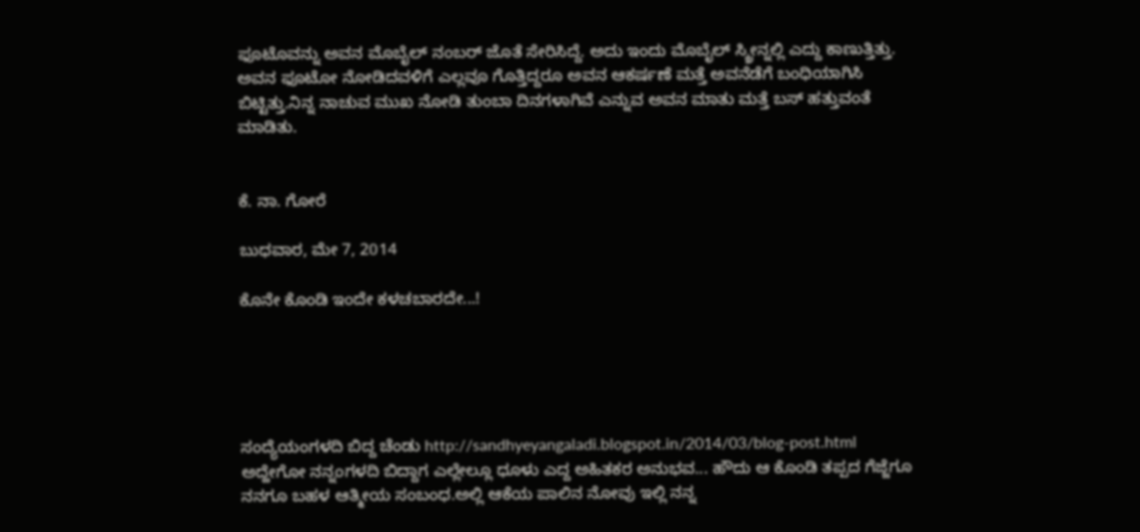ಫೂಟೊವನ್ನು ಅವನ ಮೊಬೈಲ್ ನಂಬರ್ ಜೊತೆ ಸೇರಿಸಿದ್ದೆ. ಅದು ಇಂದು ಮೊಬೈಲ್ ಸ್ಕ್ರೀನ್ನಲ್ಲಿ ಎದ್ದು ಕಾಣುತ್ತಿತ್ತು. ಅವನ ಫೂಟೋ ನೋಡಿದವಳಿಗೆ ಎಲ್ಲವೂ ಗೊತ್ತಿದ್ದರೂ ಅವನ ಆಕರ್ಷಣೆ ಮತ್ತೆ ಅವನೆಡೆಗೆ ಬಂಧಿಯಾಗಿಸಿ ಬಿಟ್ಟಿತ್ತು.ನಿನ್ನ ನಾಚುವ ಮುಖ ನೋಡಿ ತುಂಬಾ ದಿನಗಳಾಗಿವೆ ಎನ್ನುವ ಅವನ ಮಾತು ಮತ್ತೆ ಬಸ್ ಹತ್ತುವಂತೆ ಮಾಡಿತು.


ಕೆ. ನಾ. ಗೋರೆ

ಬುಧವಾರ, ಮೇ 7, 2014

ಕೊನೇ ಕೊಂಡಿ ಇಂದೇ ಕಳಚಬಾರದೇ...!





ಸಂದ್ಯೆಯಂಗಳದಿ ಬಿದ್ದ ಚೆಂಡು http://sandhyeyangaladi.blogspot.in/2014/03/blog-post.html ಅದ್ಹೇಗೋ ನನ್ನಂಗಳದಿ ಬಿದ್ದಾಗ ಎಲ್ಲೇಲ್ಲೂ ಧೂಳು ಎದ್ದ ಅಹಿತಕರ ಅನುಭವ... ಹೌದು ಆ ಕೊಂಡಿ ತಪ್ಪದ ಗೆಜ್ಜೆಗೂ ನನಗೂ ಬಹಳ ಆತ್ಮೀಯ ಸಂಬಂಧ.ಅಲ್ಲಿ ಆಕೆಯ ಪಾಲಿನ ನೋವು ಇಲ್ಲಿ ನನ್ನ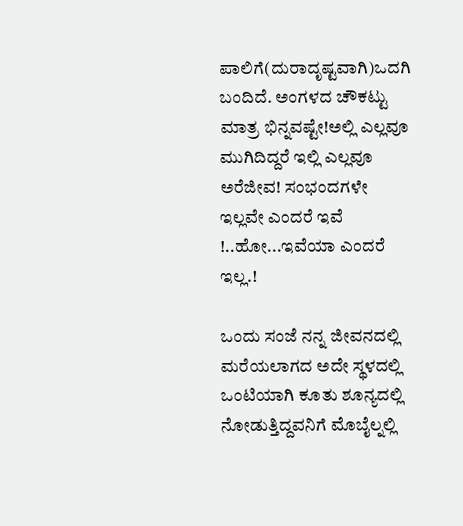ಪಾಲಿಗೆ(ದುರಾದೃಷ್ಟವಾಗಿ)ಒದಗಿ ಬಂದಿದೆ. ಅಂಗಳದ ಚೌಕಟ್ಟು ಮಾತ್ರ ಭಿನ್ನವಷ್ಟೇ!ಅಲ್ಲಿ ಎಲ್ಲವೂ ಮುಗಿದಿದ್ದರೆ ಇಲ್ಲಿ ಎಲ್ಲವೂ ಅರೆಜೀವ! ಸಂಭಂದಗಳೇ ಇಲ್ಲವೇ ಎಂದರೆ ಇವೆ !..ಹೋ...ಇವೆಯಾ ಎಂದರೆ ಇಲ್ಲ.!

ಒಂದು ಸಂಜೆ ನನ್ನ ಜೀವನದಲ್ಲಿ ಮರೆಯಲಾಗದ ಅದೇ ಸ್ಥಳದಲ್ಲಿ ಒಂಟಿಯಾಗಿ ಕೂತು ಶೂನ್ಯದಲ್ಲಿ ನೋಡುತ್ತಿದ್ದವನಿಗೆ ಮೊಬೈಲ್ನಲ್ಲಿ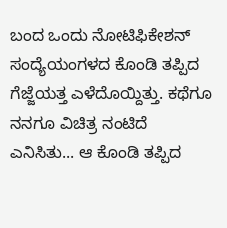ಬಂದ ಒಂದು ನೋಟಿಫಿಕೇಶನ್ ಸಂದ್ಯೆಯಂಗಳದ ಕೊಂಡಿ ತಪ್ಪಿದ ಗೆಜ್ಜೆಯತ್ತ ಎಳೆದೊಯ್ದಿತ್ತು. ಕಥೆಗೂ ನನಗೂ ವಿಚಿತ್ರ ನಂಟಿದೆ ಎನಿಸಿತು... ಆ ಕೊಂಡಿ ತಪ್ಪಿದ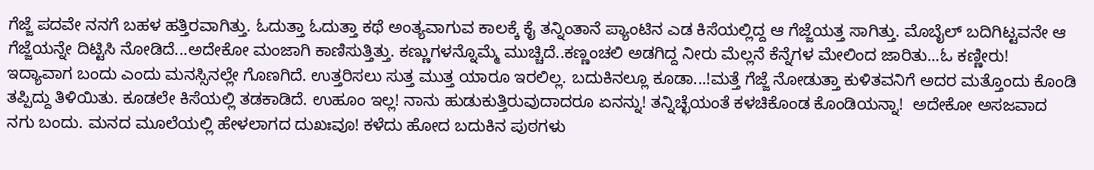ಗೆಜ್ಜೆ ಪದವೇ ನನಗೆ ಬಹಳ ಹತ್ತಿರವಾಗಿತ್ತು. ಓದುತ್ತಾ ಓದುತ್ತಾ ಕಥೆ ಅಂತ್ಯವಾಗುವ ಕಾಲಕ್ಕೆ ಕೈ ತನ್ನಿಂತಾನೆ ಪ್ಯಾಂಟಿನ ಎಡ ಕಿಸೆಯಲ್ಲಿದ್ದ ಆ ಗೆಜ್ಜೆಯತ್ತ ಸಾಗಿತ್ತು. ಮೊಬೈಲ್ ಬದಿಗಿಟ್ಟವನೇ ಆ ಗೆಜ್ಜೆಯನ್ನೇ ದಿಟ್ಟಿಸಿ ನೋಡಿದೆ...ಅದೇಕೋ ಮಂಜಾಗಿ ಕಾಣಿಸುತ್ತಿತ್ತು. ಕಣ್ಣುಗಳನ್ನೊಮ್ಮೆ ಮುಚ್ಚಿದೆ..ಕಣ್ಣಂಚಲಿ ಅಡಗಿದ್ದ ನೀರು ಮೆಲ್ಲನೆ ಕೆನ್ನೆಗಳ ಮೇಲಿಂದ ಜಾರಿತು...ಓ ಕಣ್ಣೀರು! ಇದ್ಯಾವಾಗ ಬಂದು ಎಂದು ಮನಸ್ಸಿನಲ್ಲೇ ಗೊಣಗಿದೆ. ಉತ್ತರಿಸಲು ಸುತ್ತ ಮುತ್ತ ಯಾರೂ ಇರಲಿಲ್ಲ. ಬದುಕಿನಲ್ಲೂ ಕೂಡಾ...!ಮತ್ತೆ ಗೆಜ್ಜೆ ನೋಡುತ್ತಾ ಕುಳಿತವನಿಗೆ ಅದರ ಮತ್ತೊಂದು ಕೊಂಡಿ ತಪ್ಪಿದ್ದು ತಿಳಿಯಿತು. ಕೂಡಲೇ ಕಿಸೆಯಲ್ಲಿ ತಡಕಾಡಿದೆ. ಉಹೂಂ ಇಲ್ಲ! ನಾನು ಹುಡುಕುತ್ತಿರುವುದಾದರೂ ಏನನ್ನು! ತನ್ನಿಚ್ಛೆಯಂತೆ ಕಳಚಿಕೊಂಡ ಕೊಂಡಿಯನ್ನಾ!  ಅದೇಕೋ ಅಸಜವಾದ ನಗು ಬಂದು. ಮನದ ಮೂಲೆಯಲ್ಲಿ ಹೇಳಲಾಗದ ದುಖಃವೂ! ಕಳೆದು ಹೋದ ಬದುಕಿನ ಪುಠಗಳು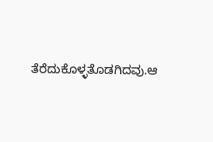ತೆರೆದುಕೊಳ್ಳತೊಡಗಿದವು.ಆ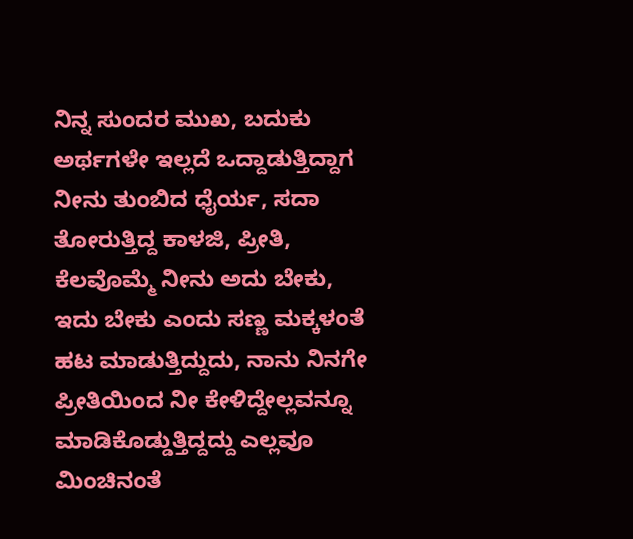ನಿನ್ನ ಸುಂದರ ಮುಖ, ಬದುಕು ಅರ್ಥಗಳೇ ಇಲ್ಲದೆ ಒದ್ದಾಡುತ್ತಿದ್ದಾಗ ನೀನು ತುಂಬಿದ ಧೈರ್ಯ, ಸದಾ ತೋರುತ್ತಿದ್ದ ಕಾಳಜಿ, ಪ್ರೀತಿ, ಕೆಲವೊಮ್ಮೆ ನೀನು ಅದು ಬೇಕು, ಇದು ಬೇಕು ಎಂದು ಸಣ್ಣ ಮಕ್ಕಳಂತೆ ಹಟ ಮಾಡುತ್ತಿದ್ದುದು, ನಾನು ನಿನಗೇ ಪ್ರೀತಿಯಿಂದ ನೀ ಕೇಳಿದ್ದೇಲ್ಲವನ್ನೂ ಮಾಡಿಕೊಡ್ಡುತ್ತಿದ್ದದ್ದು ಎಲ್ಲವೂ ಮಿಂಚಿನಂತೆ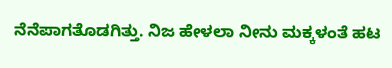ನೆನೆಪಾಗತೊಡಗಿತ್ತು. ನಿಜ ಹೇಳಲಾ ನೀನು ಮಕ್ಕಳಂತೆ ಹಟ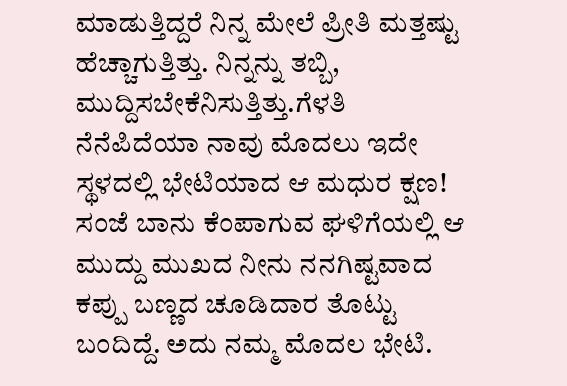ಮಾಡುತ್ತಿದ್ದರೆ ನಿನ್ನ ಮೇಲೆ ಪ್ರೀತಿ ಮತ್ತಷ್ಟು ಹೆಚ್ಚಾಗುತ್ತಿತ್ತು. ನಿನ್ನನ್ನು ತಬ್ಬಿ, ಮುದ್ದಿಸಬೇಕೆನಿಸುತ್ತಿತ್ತು.ಗೆಳತಿ ನೆನೆಪಿದೆಯಾ ನಾವು ಮೊದಲು ಇದೇ ಸ್ಥಳದಲ್ಲಿ ಭೇಟಿಯಾದ ಆ ಮಧುರ ಕ್ಷಣ! ಸಂಜೆ ಬಾನು ಕೆಂಪಾಗುವ ಘಳಿಗೆಯಲ್ಲಿ ಆ ಮುದ್ದು ಮುಖದ ನೀನು ನನಗಿಷ್ಟವಾದ ಕಪ್ಪು ಬಣ್ಣದ ಚೂಡಿದಾರ ತೊಟ್ಟು ಬಂದಿದ್ದೆ. ಅದು ನಮ್ಮ ಮೊದಲ ಭೇಟಿ.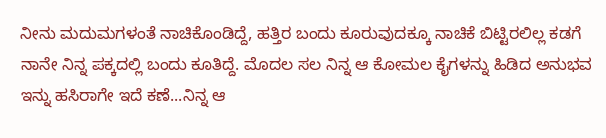ನೀನು ಮದುಮಗಳಂತೆ ನಾಚಿಕೊಂಡಿದ್ದೆ, ಹತ್ತಿರ ಬಂದು ಕೂರುವುದಕ್ಕೂ ನಾಚಿಕೆ ಬಿಟ್ಟಿರಲಿಲ್ಲ ಕಡಗೆ ನಾನೇ ನಿನ್ನ ಪಕ್ಕದಲ್ಲಿ ಬಂದು ಕೂತಿದ್ದೆ. ಮೊದಲ ಸಲ ನಿನ್ನ ಆ ಕೋಮಲ ಕೈಗಳನ್ನು ಹಿಡಿದ ಅನುಭವ ಇನ್ನು ಹಸಿರಾಗೇ ಇದೆ ಕಣೆ...ನಿನ್ನ ಆ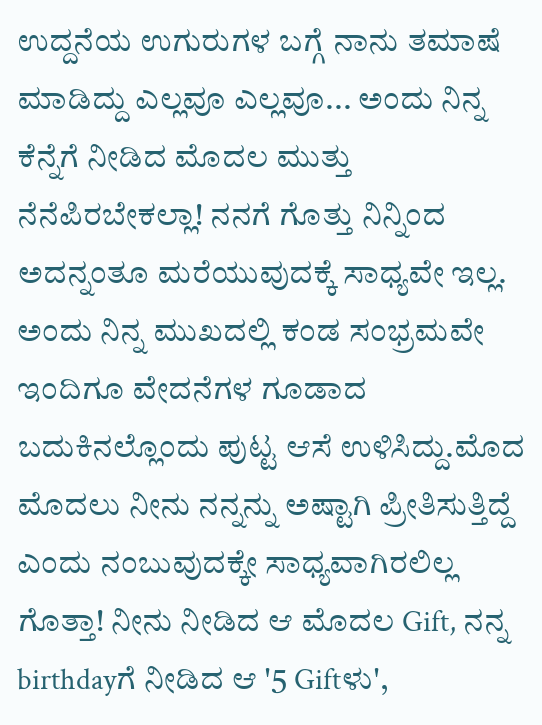ಉದ್ದನೆಯ ಉಗುರುಗಳ ಬಗ್ಗೆ ನಾನು ತಮಾಷೆ ಮಾಡಿದ್ದು ಎಲ್ಲವೂ ಎಲ್ಲವೂ... ಅಂದು ನಿನ್ನ ಕೆನ್ನೆಗೆ ನೀಡಿದ ಮೊದಲ ಮುತ್ತು ನೆನೆಪಿರಬೇಕಲ್ಲಾ! ನನಗೆ ಗೊತ್ತು ನಿನ್ನಿಂದ ಅದನ್ನಂತೂ ಮರೆಯುವುದಕ್ಕೆ ಸಾಧ್ಯವೇ ಇಲ್ಲ. ಅಂದು ನಿನ್ನ ಮುಖದಲ್ಲಿ ಕಂಡ ಸಂಭ್ರಮವೇ ಇಂದಿಗೂ ವೇದನೆಗಳ ಗೂಡಾದ ಬದುಕಿನಲ್ಲೊಂದು ಪುಟ್ಟ ಆಸೆ ಉಳಿಸಿದ್ದು.ಮೊದ ಮೊದಲು ನೀನು ನನ್ನನ್ನು ಅಷ್ಟಾಗಿ ಪ್ರೀತಿಸುತ್ತಿದ್ದೆ ಎಂದು ನಂಬುವುದಕ್ಕೇ ಸಾಧ್ಯವಾಗಿರಲಿಲ್ಲ ಗೊತ್ತಾ! ನೀನು ನೀಡಿದ ಆ ಮೊದಲ Gift, ನನ್ನ birthdayಗೆ ನೀಡಿದ ಆ '5 Giftಳು',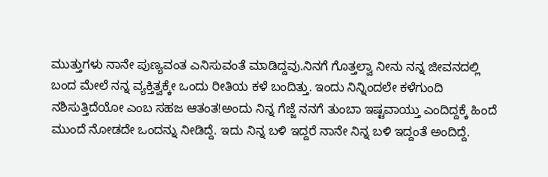ಮುತ್ತುಗಳು ನಾನೇ ಪುಣ್ಯವಂತ ಎನಿಸುವಂತೆ ಮಾಡಿದ್ದವು.ನಿನಗೆ ಗೊತ್ತಲ್ವಾ ನೀನು ನನ್ನ ಜೀವನದಲ್ಲಿ ಬಂದ ಮೇಲೆ ನನ್ನ ವ್ಯಕ್ತಿತ್ವಕ್ಕೇ ಒಂದು ರೀತಿಯ ಕಳೆ ಬಂದಿತ್ತು. ಇಂದು ನಿನ್ನಿಂದಲೇ ಕಳೆಗುಂದಿ ನಶಿಸುತ್ತಿದೆಯೋ ಎಂಬ ಸಹಜ ಆತಂತ!ಅಂದು ನಿನ್ನ ಗೆಜ್ಜೆ ನನಗೆ ತುಂಬಾ ಇಷ್ಟವಾಯ್ತು ಎಂದಿದ್ದಕ್ಕೆ ಹಿಂದೆ ಮುಂದೆ ನೋಡದೇ ಒಂದನ್ನು ನೀಡಿದ್ದೆ. ಇದು ನಿನ್ನ ಬಳಿ ಇದ್ದರೆ ನಾನೇ ನಿನ್ನ ಬಳಿ ಇದ್ದಂತೆ ಅಂದಿದ್ದೆ.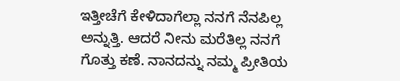ಇತ್ತೀಚೆಗೆ ಕೇಳಿದಾಗೆಲ್ಲಾ ನನಗೆ ನೆನಪಿಲ್ಲ ಅನ್ನುತ್ತಿ. ಆದರೆ ನೀನು ಮರೆತಿಲ್ಲ ನನಗೆ ಗೊತ್ತು ಕಣೆ. ನಾನದನ್ನು ನಮ್ಮ ಪ್ರೀತಿಯ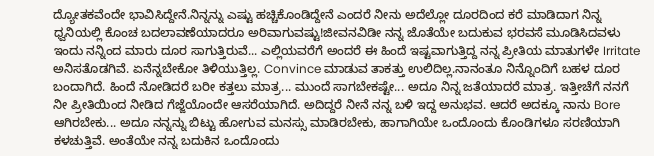ದ್ಯೋತಕವೆಂದೇ ಭಾವಿಸಿದ್ದೇನೆ.ನಿನ್ನನ್ನು ಎಷ್ಟು ಹಚ್ಚಿಕೊಂಡಿದ್ದೇನೆ ಎಂದರೆ ನೀನು ಅದೆಲ್ಲೋ ದೂರದಿಂದ ಕರೆ ಮಾಡಿದಾಗ ನಿನ್ನ ಧ್ವನಿಯಲ್ಲಿ ಕೊಂಚ ಬದಲಾವಣೆಯಾದರೂ ಅರಿವಾಗುವಷ್ಟು!ಜೀವನವಿಡೀ ನನ್ನ ಜೊತೆಯೇ ಬದುಕುವ ಭರವಸೆ ಮೂಡಿಸಿದವಳು ಇಂದು ನನ್ನಿಂದ ಮಾರು ದೂರ ಸಾಗುತ್ತಿರುವೆ... ಎಲ್ಲಿಯವರೆಗೆ ಅಂದರೆ ಈ ಹಿಂದೆ ಇಷ್ಟವಾಗುತ್ತಿದ್ದ ನನ್ನ ಪ್ರೀತಿಯ ಮಾತುಗಳೇ Irritate ಅನಿಸತೊಡಗಿವೆ. ಏನೆನ್ನಬೇಕೋ ತಿಳಿಯುತ್ತಿಲ್ಲ. Convince ಮಾಡುವ ತಾಕತ್ತು ಉಲಿದಿಲ್ಲ.ನಾನಂತೂ ನಿನ್ನೊಂದಿಗೆ ಬಹಳ ದೂರ ಬಂದಾಗಿದೆ. ಹಿಂದೆ ನೋಡಿದರೆ ಬರೀ ಕತ್ತಲು ಮಾತ್ರ... ಮುಂದೆ ಸಾಗಬೇಕಷ್ಟೇ... ಅದೂ ನಿನ್ನ ಜತೆಯಾದರೆ ಮಾತ್ರ. ಇತ್ತೀಚೆಗೆ ನನಗೆ ನೀ ಪ್ರೀತಿಯಿಂದ ನೀಡಿದ ಗೆಜ್ಜೆಯೊಂದೇ ಆಸರೆಯಾಗಿದೆ. ಅದಿದ್ದರೆ ನೀನೆ ನನ್ನ ಬಳಿ ಇದ್ದ ಅನುಭವ. ಆದರೆ ಅದಕ್ಕೂ ನಾನು Bore ಆಗಿರಬೇಕು... ಅದೂ ನನ್ನನ್ನು ಬಿಟ್ಟು ಹೋಗುವ ಮನಸ್ಸು ಮಾಡಿರಬೇಕು, ಹಾಗಾಗಿಯೇ ಒಂದೊಂದು ಕೊಂಡಿಗಳೂ ಸರಣಿಯಾಗಿ ಕಳಚುತ್ತಿವೆ. ಅಂತೆಯೇ ನನ್ನ ಬದುಕಿನ ಒಂದೊಂದು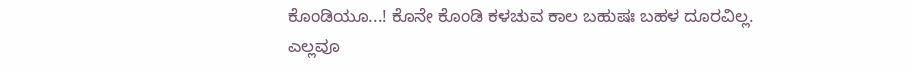ಕೊಂಡಿಯೂ...! ಕೊನೇ ಕೊಂಡಿ ಕಳಚುವ ಕಾಲ ಬಹುಷಃ ಬಹಳ ದೂರವಿಲ್ಲ. ಎಲ್ಲವೂ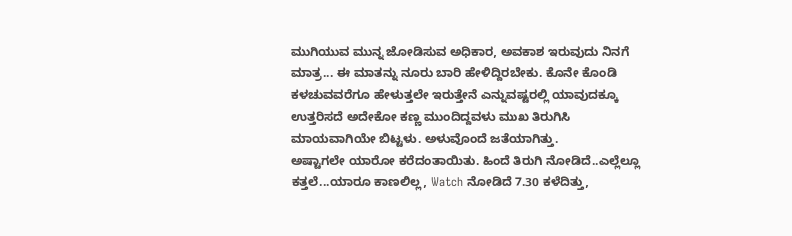ಮುಗಿಯುವ ಮುನ್ನ ಜೋಡಿಸುವ ಅಧಿಕಾರ, ಅವಕಾಶ ಇರುವುದು ನಿನಗೆ ಮಾತ್ರ... ಈ ಮಾತನ್ನು ನೂರು ಬಾರಿ ಹೇಳಿದ್ದಿರಬೇಕು. ಕೊನೇ ಕೊಂಡಿ ಕಳಚುವವರೆಗೂ ಹೇಳುತ್ತಲೇ ಇರುತ್ತೇನೆ ಎನ್ನುವಷ್ಟರಲ್ಲಿ ಯಾವುದಕ್ಕೂ ಉತ್ತರಿಸದೆ ಅದೇಕೋ ಕಣ್ಣ ಮುಂದಿದ್ದವಳು ಮುಖ ತಿರುಗಿಸಿ ಮಾಯವಾಗಿಯೇ ಬಿಟ್ಟಳು. ಅಳುವೊಂದೆ ಜತೆಯಾಗಿತ್ತು.
ಅಷ್ಟಾಗಲೇ ಯಾರೋ ಕರೆದಂತಾಯಿತು. ಹಿಂದೆ ತಿರುಗಿ ನೋಡಿದೆ..ಎಲ್ಲೆಲ್ಲೂ ಕತ್ತಲೆ...ಯಾರೂ ಕಾಣಲಿಲ್ಲ, Watch ನೋಡಿದೆ 7.30 ಕಳೆದಿತ್ತು,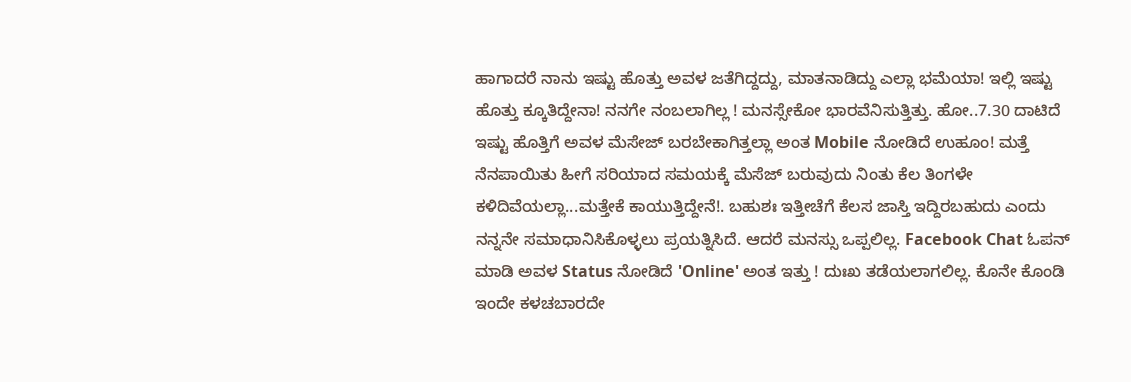ಹಾಗಾದರೆ ನಾನು ಇಷ್ಟು ಹೊತ್ತು ಅವಳ ಜತೆಗಿದ್ದದ್ದು, ಮಾತನಾಡಿದ್ದು ಎಲ್ಲಾ ಭಮೆಯಾ! ಇಲ್ಲಿ ಇಷ್ಟು ಹೊತ್ತು ಕ್ಕೂತಿದ್ದೇನಾ! ನನಗೇ ನಂಬಲಾಗಿಲ್ಲ ! ಮನಸ್ಸೇಕೋ ಭಾರವೆನಿಸುತ್ತಿತ್ತು. ಹೋ..7.30 ದಾಟಿದೆ ಇಷ್ಟು ಹೊತ್ತಿಗೆ ಅವಳ ಮೆಸೇಜ್ ಬರಬೇಕಾಗಿತ್ತಲ್ಲಾ ಅಂತ Mobile ನೋಡಿದೆ ಉಹೂಂ! ಮತ್ತೆ ನೆನಪಾಯಿತು ಹೀಗೆ ಸರಿಯಾದ ಸಮಯಕ್ಕೆ ಮೆಸೆಜ್ ಬರುವುದು ನಿಂತು ಕೆಲ ತಿಂಗಳೇ ಕಳಿದಿವೆಯಲ್ಲಾ...ಮತ್ತೇಕೆ ಕಾಯುತ್ತಿದ್ದೇನೆ!. ಬಹುಶಃ ಇತ್ತೀಚೆಗೆ ಕೆಲಸ ಜಾಸ್ತಿ ಇದ್ದಿರಬಹುದು ಎಂದು ನನ್ನನೇ ಸಮಾಧಾನಿಸಿಕೊಳ್ಳಲು ಪ್ರಯತ್ನಿಸಿದೆ. ಆದರೆ ಮನಸ್ಸು ಒಪ್ಪಲಿಲ್ಲ. Facebook Chat ಓಪನ್ ಮಾಡಿ ಅವಳ Status ನೋಡಿದೆ 'Online' ಅಂತ ಇತ್ತು ! ದುಃಖ ತಡೆಯಲಾಗಲಿಲ್ಲ. ಕೊನೇ ಕೊಂಡಿ ಇಂದೇ ಕಳಚಬಾರದೇ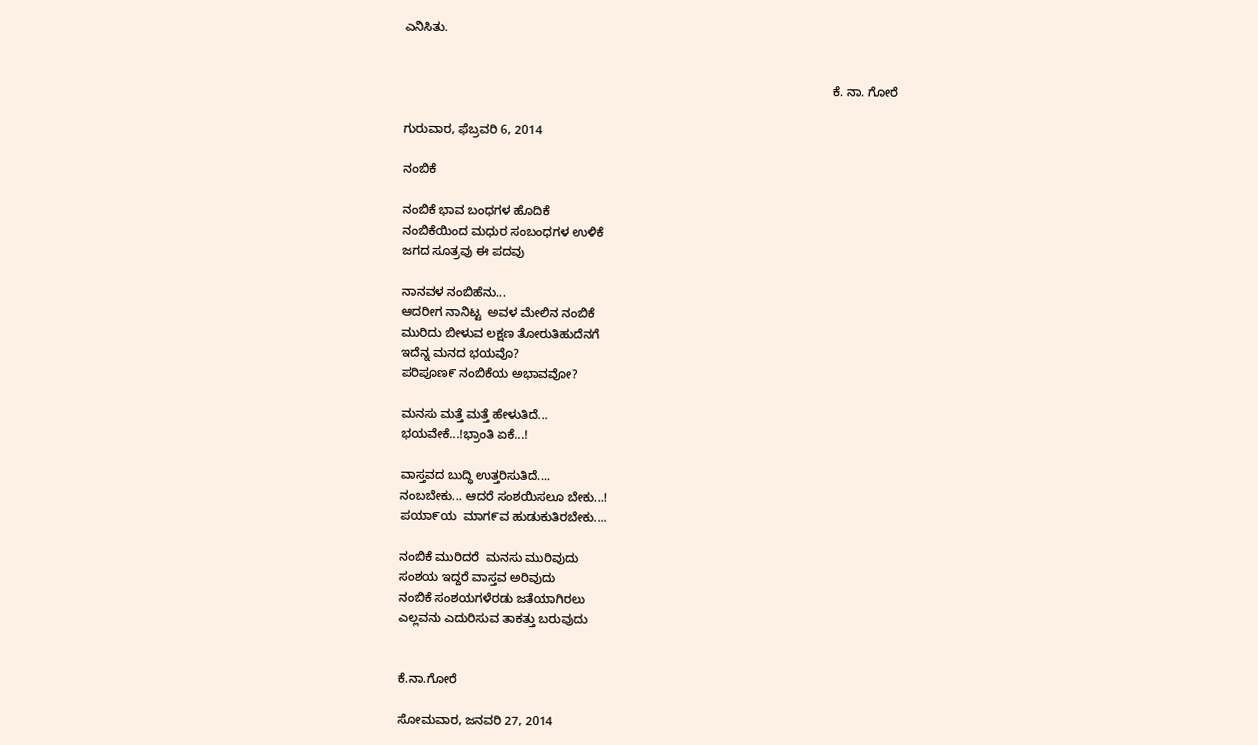ಎನಿಸಿತು.


                                                                                                                            ಕೆ. ನಾ. ಗೋರೆ

ಗುರುವಾರ, ಫೆಬ್ರವರಿ 6, 2014

ನಂಬಿಕೆ

ನಂಬಿಕೆ ಭಾವ ಬಂಧಗಳ ಹೊದಿಕೆ
ನಂಬಿಕೆಯಿಂದ ಮಧುರ ಸಂಬಂಧಗಳ ಉಳಿಕೆ
ಜಗದ ಸೂತ್ರವು ಈ ಪದವು

ನಾನವಳ ನಂಬಿಹೆನು...
ಆದರೀಗ ನಾನಿಟ್ಟ  ‌ಅವಳ ಮೇಲಿನ ನಂಬಿಕೆ
ಮುರಿದು ಬೀಳುವ ಲಕ್ಷಣ ತೋರುತಿಹುದೆನಗೆ
ಇದೆನ್ನ ಮನ‌ದ ಭಯವೊ?
ಪರಿಪೂಣ‌೯ ನಂಬಿಕೆಯ ಅಭಾವವೋ?

ಮನಸು ಮತ್ತೆ ಮತ್ತೆ ಹೇಳುತಿದೆ...
ಭಯವೇಕೆ...!ಭ್ರಾಂತಿ ಏಕೆ...!

ವಾಸ್ತವದ ಬುದ್ಧಿ ಉತ್ತರಿಸುತಿದೆ....
ನಂಬಬೇಕು... ಆದರೆ ಸಂಶಯಿಸಲೂ ಬೇಕು...!
ಪಯಾ‌೯ಯ  ಮಾಗ೯ವ ಹುಡುಕುತಿರಬೇಕು....

ನಂಬಿಕೆ ಮುರಿದ‌ರೆ  ಮನಸು ಮುರಿವುದು
ಸಂಶಯ ಇದ್ದರೆ ವಾಸ್ತವ ಅರಿವುದು
ನಂಬಿಕೆ ಸಂಶಯಗಳೆರಡು ಜತೆಯಾಗಿರಲು
ಎಲ್ಲವನು ಎದುರಿಸುವ ತಾಕತ್ತು ಬರುವುದು


ಕೆ.ನಾ.ಗೋರೆ

ಸೋಮವಾರ, ಜನವರಿ 27, 2014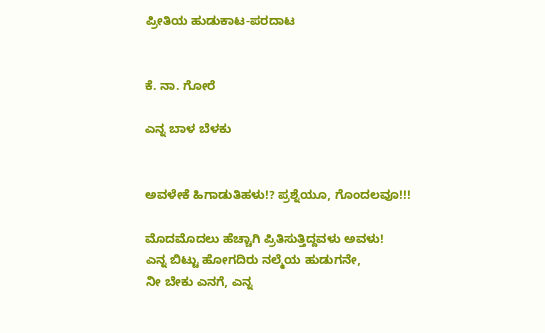ಪ್ರೀತಿಯ ಹುಡುಕಾಟ-ಪರದಾಟ


ಕೆ. ನಾ. ಗೋರೆ

ಎನ್ನ ಬಾಳ ಬೆಳಕು


ಅವಳೇಕೆ ಹಿಗಾಡುತಿಹಳು!? ಪ್ರಶ್ನೆಯೂ, ಗೊಂದಲವೂ!!!

ಮೊದಮೊದಲು ಹೆಚ್ಚಾಗಿ ಪ್ರಿತಿಸುತ್ತಿದ್ದವಳು ಅವಳು!
ಎನ್ನ ಬಿಟ್ಟು ಹೋಗದಿರು ನಲ್ಮೆಯ ಹುಡುಗನೇ,
ನೀ ಬೇಕು ಎನಗೆ, ಎನ್ನ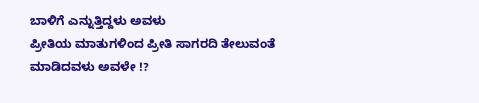ಬಾಳಿಗೆ ಎನ್ನುತ್ತಿದ್ದಳು ಅವಳು
ಪ್ರೀತಿಯ ಮಾತುಗಳಿಂದ ಪ್ರೀತಿ ಸಾಗರದಿ ತೇಲುವಂತೆ ಮಾಡಿದವಳು ಅವಳೇ !?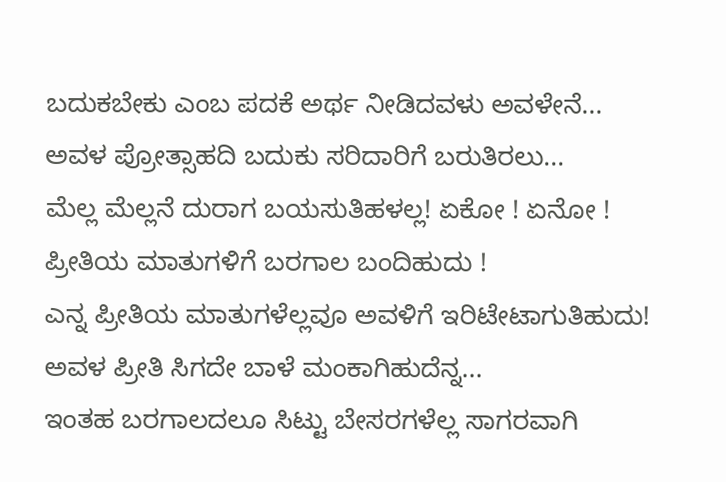ಬದುಕಬೇಕು ಎಂಬ ಪದಕೆ ಅರ್ಥ ನೀಡಿದವಳು ಅವಳೇನೆ...
ಅವಳ ಪ್ರೋತ್ಸಾಹದಿ ಬದುಕು ಸರಿದಾರಿಗೆ ಬರುತಿರಲು...
ಮೆಲ್ಲ ಮೆಲ್ಲನೆ ದುರಾಗ ಬಯಸುತಿಹಳಲ್ಲ! ಏಕೋ ! ಏನೋ !
ಪ್ರೀತಿಯ ಮಾತುಗಳಿಗೆ ಬರಗಾಲ ಬಂದಿಹುದು !
ಎನ್ನ ಪ್ರೀತಿಯ ಮಾತುಗಳೆಲ್ಲವೂ ಅವಳಿಗೆ ಇರಿಟೇಟಾಗುತಿಹುದು!
ಅವಳ ಪ್ರೀತಿ ಸಿಗದೇ ಬಾಳೆ ಮಂಕಾಗಿಹುದೆನ್ನ...
ಇಂತಹ ಬರಗಾಲದಲೂ ಸಿಟ್ಟು ಬೇಸರಗಳೆಲ್ಲ ಸಾಗರವಾಗಿ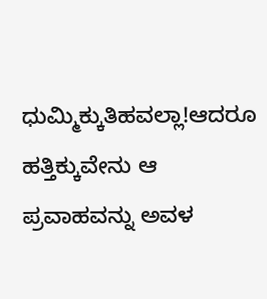ಧುಮ್ಮಿಕ್ಕುತಿಹವಲ್ಲಾ!ಆದರೂ ಹತ್ತಿಕ್ಕುವೇನು ಆ ಪ್ರವಾಹವನ್ನು ಅವಳ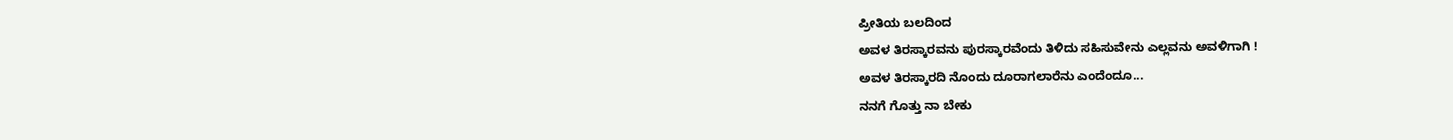ಪ್ರೀತಿಯ ಬಲದಿಂದ
ಅವಳ ತಿರಸ್ಕಾರವನು ಪುರಸ್ಕಾರವೆಂದು ತಿಳಿದು ಸಹಿಸುವೇನು ಎಲ್ಲವನು ಅವಳಿಗಾಗಿ !
ಅವಳ ತಿರಸ್ಕಾರದಿ ನೊಂದು ದೂರಾಗಲಾರೆನು ಎಂದೆಂದೂ...
ನನಗೆ ಗೊತ್ತು ನಾ ಬೇಕು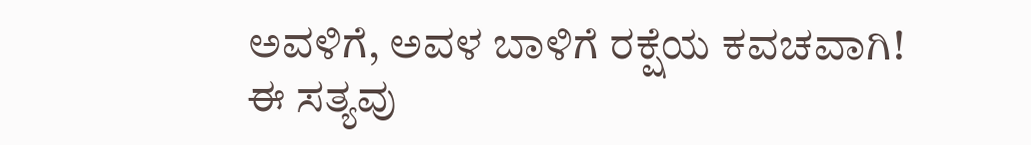ಅವಳಿಗೆ, ಅವಳ ಬಾಳಿಗೆ ರಕ್ಷೆಯ ಕವಚವಾಗಿ!
ಈ ಸತ್ಯವು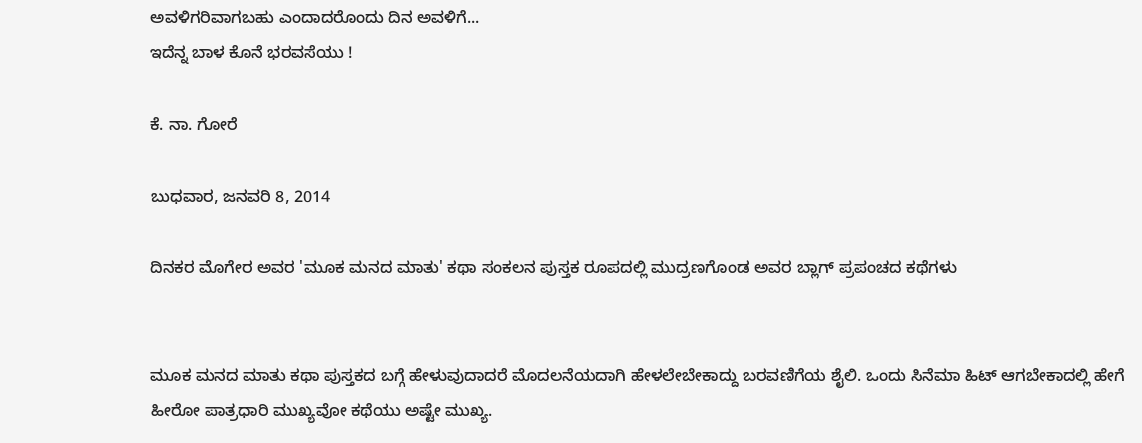ಅವಳಿಗರಿವಾಗಬಹು ಎಂದಾದರೊಂದು ದಿನ ಅವಳಿಗೆ...
ಇದೆನ್ನ ಬಾಳ ಕೊನೆ ಭರವಸೆಯು !

ಕೆ. ನಾ. ಗೋರೆ

ಬುಧವಾರ, ಜನವರಿ 8, 2014

ದಿನಕರ ಮೊಗೇರ ಅವರ 'ಮೂಕ ಮನದ ಮಾತು' ಕಥಾ ಸಂಕಲನ ಪುಸ್ತಕ ರೂಪದಲ್ಲಿ ಮುದ್ರಣಗೊಂಡ ಅವರ ಬ್ಲಾಗ್ ಪ್ರಪಂಚದ ಕಥೆಗಳು


ಮೂಕ ಮನದ ಮಾತು ಕಥಾ ಪುಸ್ತಕದ ಬಗ್ಗೆ ಹೇಳುವುದಾದರೆ ಮೊದಲನೆಯದಾಗಿ ಹೇಳಲೇಬೇಕಾದ್ದು ಬರವಣಿಗೆಯ ಶೈಲಿ. ಒಂದು ಸಿನೆಮಾ ಹಿಟ್ ಆಗಬೇಕಾದಲ್ಲಿ ಹೇಗೆ ಹೀರೋ ಪಾತ್ರಧಾರಿ ಮುಖ್ಯವೋ ಕಥೆಯು ಅಷ್ಟೇ ಮುಖ್ಯ.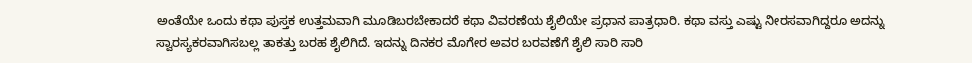ಅಂತೆಯೇ ಒಂದು ಕಥಾ ಪುಸ್ತಕ ಉತ್ತಮವಾಗಿ ಮೂಡಿಬರಬೇಕಾದರೆ ಕಥಾ ವಿವರಣೆಯ ಶೈಲಿಯೇ ಪ್ರಧಾನ ಪಾತ್ರಧಾರಿ. ಕಥಾ ವಸ್ತು ಎಷ್ಟು ನೀರಸವಾಗಿದ್ದರೂ ಅದನ್ನು ಸ್ವಾರಸ್ಯಕರವಾಗಿಸಬಲ್ಲ ತಾಕತ್ತು ಬರಹ ಶೈಲಿಗಿದೆ. ಇದನ್ನು ದಿನಕರ ಮೊಗೇರ ಅವರ ಬರವಣೆಗೆ ಶೈಲಿ ಸಾರಿ ಸಾರಿ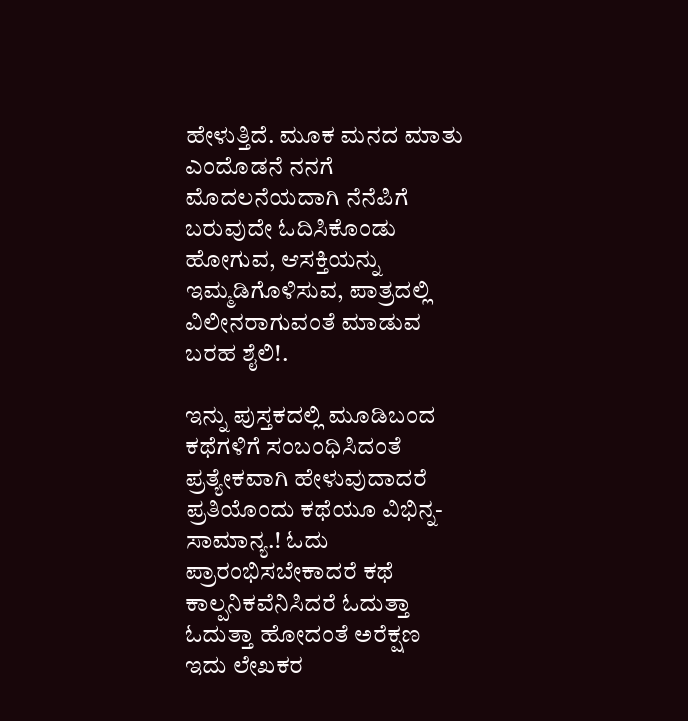ಹೇಳುತ್ತಿದೆ. ಮೂಕ ಮನದ ಮಾತು ಎಂದೊಡನೆ ನನಗೆ ಮೊದಲನೆಯದಾಗಿ ನೆನೆಪಿಗೆ ಬರುವುದೇ ಓದಿಸಿಕೊಂಡು ಹೋಗುವ, ಆಸಕ್ತಿಯನ್ನು ಇಮ್ಮಡಿಗೊಳಿಸುವ, ಪಾತ್ರದಲ್ಲಿ ವಿಲೀನರಾಗುವಂತೆ ಮಾಡುವ ಬರಹ ಶೈಲಿ!.

ಇನ್ನು ಪುಸ್ತಕದಲ್ಲಿ ಮೂಡಿಬಂದ ಕಥೆಗಳಿಗೆ ಸಂಬಂಧಿಸಿದಂತೆ ಪ್ರತ್ಯೇಕವಾಗಿ ಹೇಳುವುದಾದರೆ ಪ್ರತಿಯೊಂದು ಕಥೆಯೂ ವಿಭಿನ್ನ-ಸಾಮಾನ್ಯ.! ಓದು ಪ್ರಾರಂಭಿಸಬೇಕಾದರೆ ಕಥೆ ಕಾಲ್ಪನಿಕವೆನಿಸಿದರೆ ಓದುತ್ತಾ ಓದುತ್ತಾ ಹೋದಂತೆ ಅರೆಕ್ಷಣ ಇದು ಲೇಖಕರ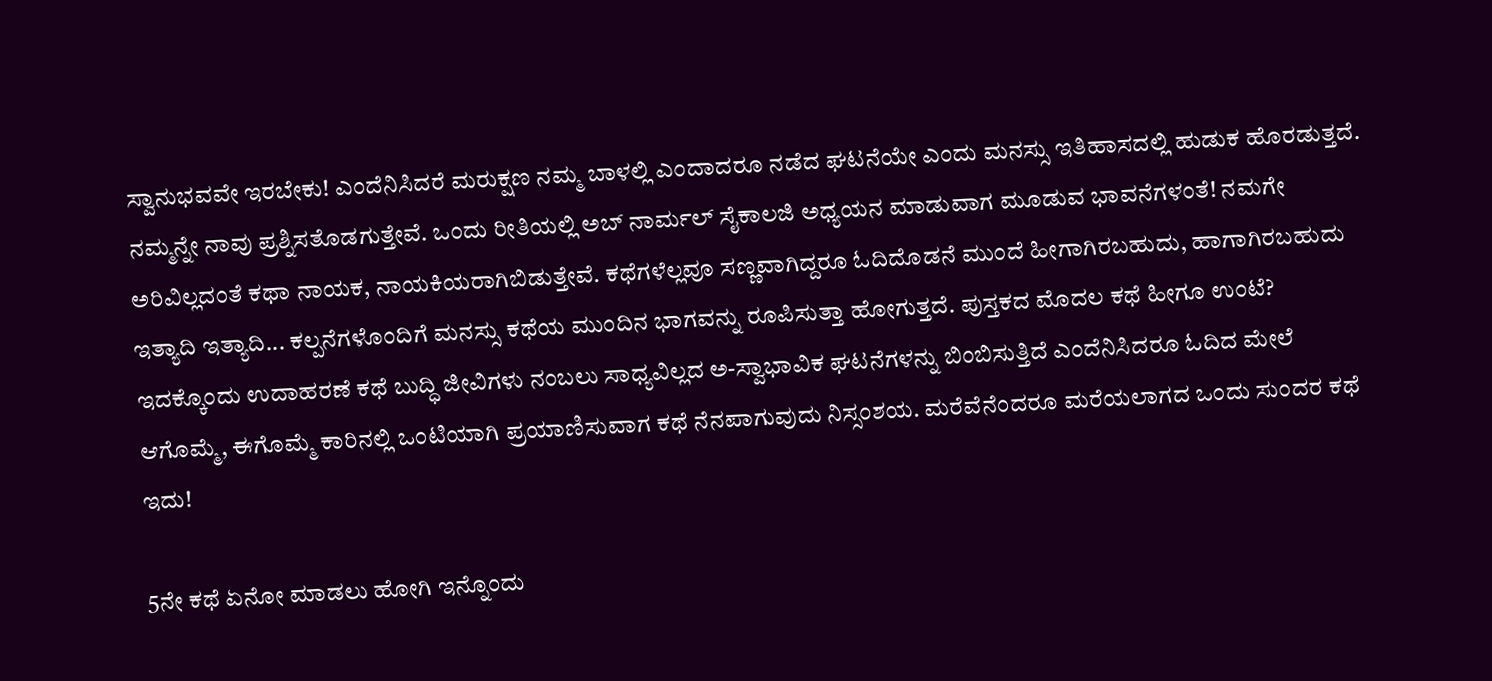ಸ್ವಾನುಭವವೇ ಇರಬೇಕು! ಎಂದೆನಿಸಿದರೆ ಮರುಕ್ಷಣ ನಮ್ಮ ಬಾಳಲ್ಲಿ ಎಂದಾದರೂ ನಡೆದ ಘಟನೆಯೇ ಎಂದು ಮನಸ್ಸು ಇತಿಹಾಸದಲ್ಲಿ ಹುಡುಕ ಹೊರಡುತ್ತದೆ. ನಮ್ಮನ್ನೇ ನಾವು ಪ್ರಶ್ನಿಸತೊಡಗುತ್ತೇವೆ. ಒಂದು ರೀತಿಯಲ್ಲಿ ಅಬ್ ನಾರ್ಮಲ್ ಸೈಕಾಲಜಿ ಅಧ್ಯಯನ ಮಾಡುವಾಗ ಮೂಡುವ ಭಾವನೆಗಳಂತೆ! ನಮಗೇ ಅರಿವಿಲ್ಲದಂತೆ ಕಥಾ ನಾಯಕ, ನಾಯಕಿಯರಾಗಿಬಿಡುತ್ತೇವೆ. ಕಥೆಗಳೆಲ್ಲವೂ ಸಣ್ಣವಾಗಿದ್ದರೂ ಓದಿದೊಡನೆ ಮುಂದೆ ಹೀಗಾಗಿರಬಹುದು, ಹಾಗಾಗಿರಬಹುದು ಇತ್ಯಾದಿ ಇತ್ಯಾದಿ... ಕಲ್ಪನೆಗಳೊಂದಿಗೆ ಮನಸ್ಸು ಕಥೆಯ ಮುಂದಿನ ಭಾಗವನ್ನು ರೂಪಿಸುತ್ತಾ ಹೋಗುತ್ತದೆ. ಪುಸ್ತಕದ ಮೊದಲ ಕಥೆ ಹೀಗೂ ಉಂಟೆ?  ಇದಕ್ಕೊಂದು ಉದಾಹರಣೆ ಕಥೆ ಬುದ್ಧಿ ಜೀವಿಗಳು ನಂಬಲು ಸಾಧ್ಯವಿಲ್ಲದ ಅ-ಸ್ವಾಭಾವಿಕ ಘಟನೆಗಳನ್ನು ಬಿಂಬಿಸುತ್ತಿದೆ ಎಂದೆನಿಸಿದರೂ ಓದಿದ ಮೇಲೆ ಆಗೊಮ್ಮೆ, ಈಗೊಮ್ಮೆ ಕಾರಿನಲ್ಲಿ ಒಂಟಿಯಾಗಿ ಪ್ರಯಾಣಿಸುವಾಗ ಕಥೆ ನೆನಪಾಗುವುದು ನಿಸ್ಸಂಶಯ. ಮರೆವೆನೆಂದರೂ ಮರೆಯಲಾಗದ ಒಂದು ಸುಂದರ ಕಥೆ ಇದು!

5ನೇ ಕಥೆ ಏನೋ ಮಾಡಲು ಹೋಗಿ ಇನ್ನೊಂದು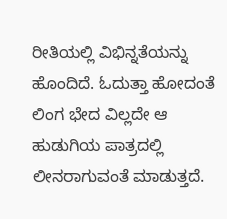ರೀತಿಯಲ್ಲಿ ವಿಭಿನ್ನತೆಯನ್ನು ಹೊಂದಿದೆ. ಓದುತ್ತಾ ಹೋದಂತೆ ಲಿಂಗ ಭೇದ ವಿಲ್ಲದೇ ಆ ಹುಡುಗಿಯ ಪಾತ್ರದಲ್ಲಿ ಲೀನರಾಗುವಂತೆ ಮಾಡುತ್ತದೆ.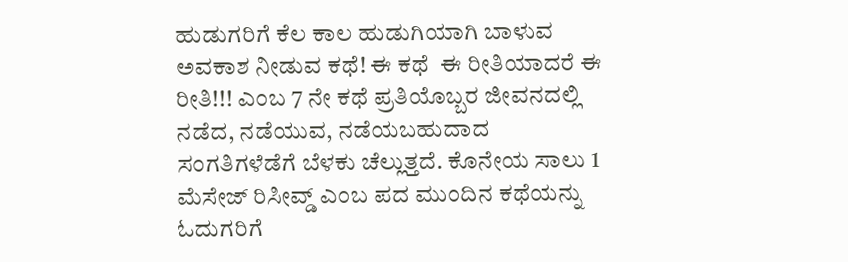ಹುಡುಗರಿಗೆ ಕೆಲ ಕಾಲ ಹುಡುಗಿಯಾಗಿ ಬಾಳುವ ಅವಕಾಶ ನೀಡುವ ಕಥೆ! ಈ ಕಥೆ  ಈ ರೀತಿಯಾದರೆ ಈ ರೀತಿ!!! ಎಂಬ 7 ನೇ ಕಥೆ ಪ್ರತಿಯೊಬ್ಬರ ಜೀವನದಲ್ಲಿ ನಡೆದ, ನಡೆಯುವ, ನಡೆಯಬಹುದಾದ ಸಂಗತಿಗಳೆಡೆಗೆ ಬೆಳಕು ಚೆಲ್ಲುತ್ತದೆ. ಕೊನೇಯ ಸಾಲು 1 ಮೆಸೇಜ್ ರಿಸೀವ್ಡ್ ಎಂಬ ಪದ ಮುಂದಿನ ಕಥೆಯನ್ನು ಓದುಗರಿಗೆ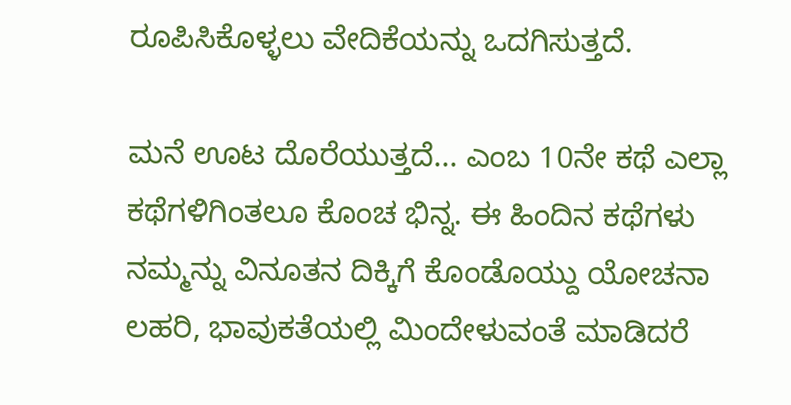ರೂಪಿಸಿಕೊಳ್ಳಲು ವೇದಿಕೆಯನ್ನು ಒದಗಿಸುತ್ತದೆ.

ಮನೆ ಊಟ ದೊರೆಯುತ್ತದೆ... ಎಂಬ 10ನೇ ಕಥೆ ಎಲ್ಲಾ ಕಥೆಗಳಿಗಿಂತಲೂ ಕೊಂಚ ಭಿನ್ನ. ಈ ಹಿಂದಿನ ಕಥೆಗಳು ನಮ್ಮನ್ನು ವಿನೂತನ ದಿಕ್ಕಿಗೆ ಕೊಂಡೊಯ್ದು ಯೋಚನಾ ಲಹರಿ, ಭಾವುಕತೆಯಲ್ಲಿ ಮಿಂದೇಳುವಂತೆ ಮಾಡಿದರೆ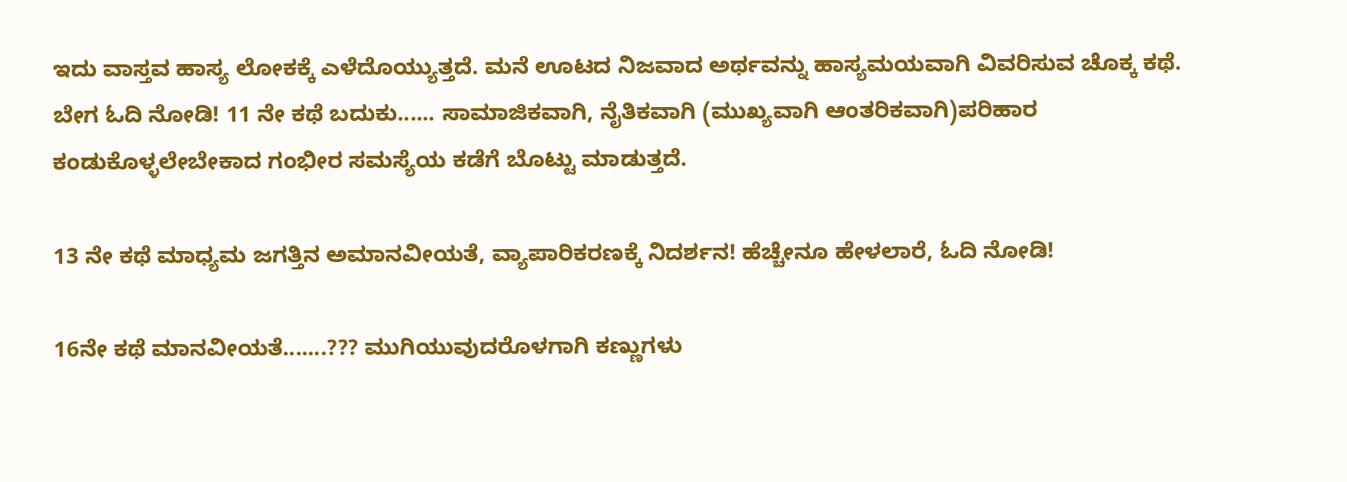ಇದು ವಾಸ್ತವ ಹಾಸ್ಯ ಲೋಕಕ್ಕೆ ಎಳೆದೊಯ್ಯುತ್ತದೆ. ಮನೆ ಊಟದ ನಿಜವಾದ ಅರ್ಥವನ್ನು ಹಾಸ್ಯಮಯವಾಗಿ ವಿವರಿಸುವ ಚೊಕ್ಕ ಕಥೆ. ಬೇಗ ಓದಿ ನೋಡಿ! 11 ನೇ ಕಥೆ ಬದುಕು...... ಸಾಮಾಜಿಕವಾಗಿ, ನೈತಿಕವಾಗಿ (ಮುಖ್ಯವಾಗಿ ಆಂತರಿಕವಾಗಿ)ಪರಿಹಾರ ಕಂಡುಕೊಳ್ಳಲೇಬೇಕಾದ ಗಂಭೀರ ಸಮಸ್ಯೆಯ ಕಡೆಗೆ ಬೊಟ್ಟು ಮಾಡುತ್ತದೆ.

13 ನೇ ಕಥೆ ಮಾಧ್ಯಮ ಜಗತ್ತಿನ ಅಮಾನವೀಯತೆ, ವ್ಯಾಪಾರಿಕರಣಕ್ಕೆ ನಿದರ್ಶನ! ಹೆಚ್ಚೇನೂ ಹೇಳಲಾರೆ, ಓದಿ ನೋಡಿ!

16ನೇ ಕಥೆ ಮಾನವೀಯತೆ.......??? ಮುಗಿಯುವುದರೊಳಗಾಗಿ ಕಣ್ಣುಗಳು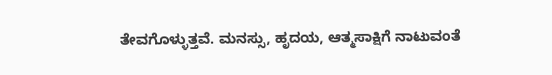ತೇವಗೊಳ್ಳುತ್ತವೆ. ಮನಸ್ಸು, ಹೃದಯ, ಆತ್ಮಸಾಕ್ಷಿಗೆ ನಾಟುವಂತೆ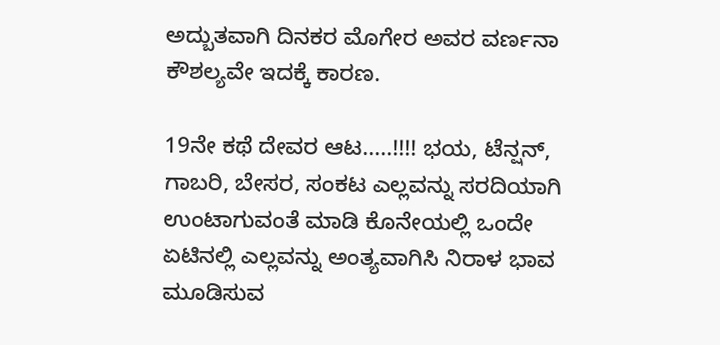ಅದ್ಬುತವಾಗಿ ದಿನಕರ ಮೊಗೇರ ಅವರ ವರ್ಣನಾ ಕೌಶಲ್ಯವೇ ಇದಕ್ಕೆ ಕಾರಣ.

19ನೇ ಕಥೆ ದೇವರ ಆಟ.....!!!! ಭಯ, ಟೆನ್ಷನ್, ಗಾಬರಿ, ಬೇಸರ, ಸಂಕಟ ಎಲ್ಲವನ್ನು ಸರದಿಯಾಗಿ ಉಂಟಾಗುವಂತೆ ಮಾಡಿ ಕೊನೇಯಲ್ಲಿ ಒಂದೇ ಏಟಿನಲ್ಲಿ ಎಲ್ಲವನ್ನು ಅಂತ್ಯವಾಗಿಸಿ ನಿರಾಳ ಭಾವ ಮೂಡಿಸುವ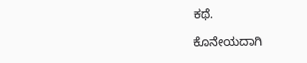ಕಥೆ.

ಕೊನೇಯದಾಗಿ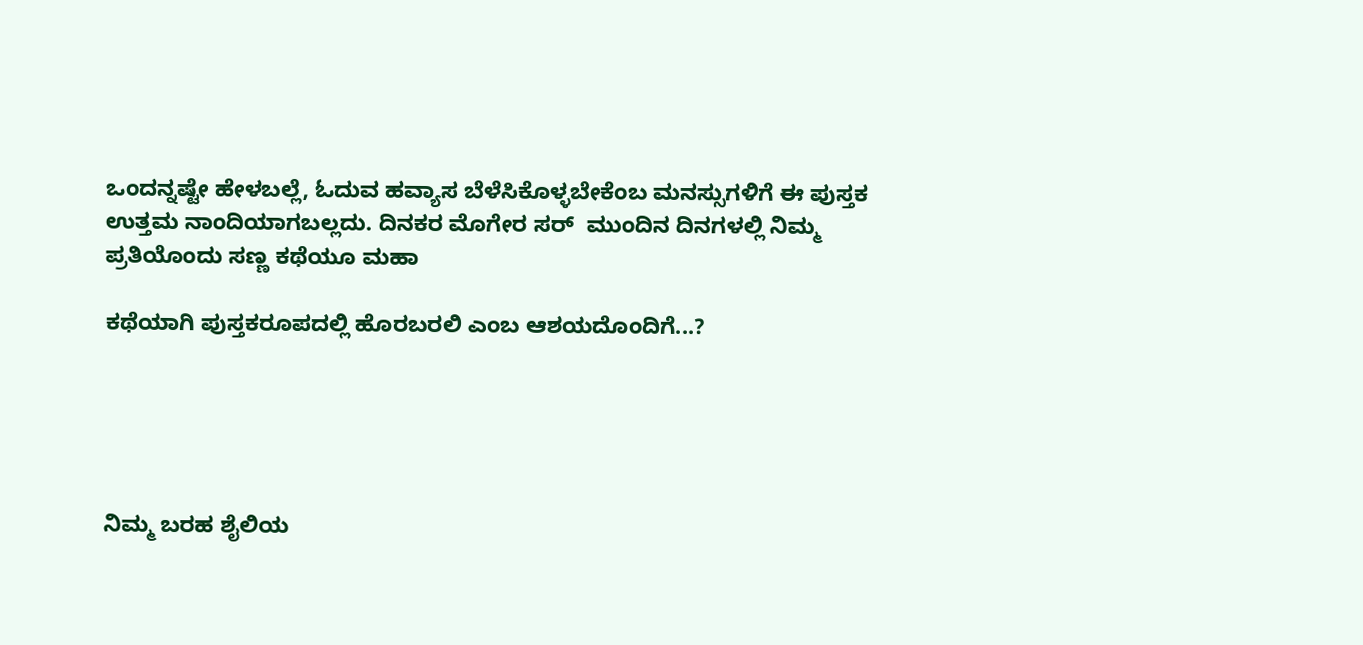ಒಂದನ್ನಷ್ಟೇ ಹೇಳಬಲ್ಲೆ, ಓದುವ ಹವ್ಯಾಸ ಬೆಳೆಸಿಕೊಳ್ಳಬೇಕೆಂಬ ಮನಸ್ಸುಗಳಿಗೆ ಈ ಪುಸ್ತಕ ಉತ್ತಮ ನಾಂದಿಯಾಗಬಲ್ಲದು. ದಿನಕರ ಮೊಗೇರ ಸರ್  ಮುಂದಿನ ದಿನಗಳಲ್ಲಿ ನಿಮ್ಮ ಪ್ರತಿಯೊಂದು ಸಣ್ಣ ಕಥೆಯೂ ಮಹಾ

ಕಥೆಯಾಗಿ ಪುಸ್ತಕರೂಪದಲ್ಲಿ ಹೊರಬರಲಿ ಎಂಬ ಆಶಯದೊಂದಿಗೆ...?





ನಿಮ್ಮ ಬರಹ ಶೈಲಿಯ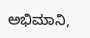ಅಭಿಮಾನಿ,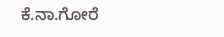ಕೆ.ನಾ.ಗೋರೆ